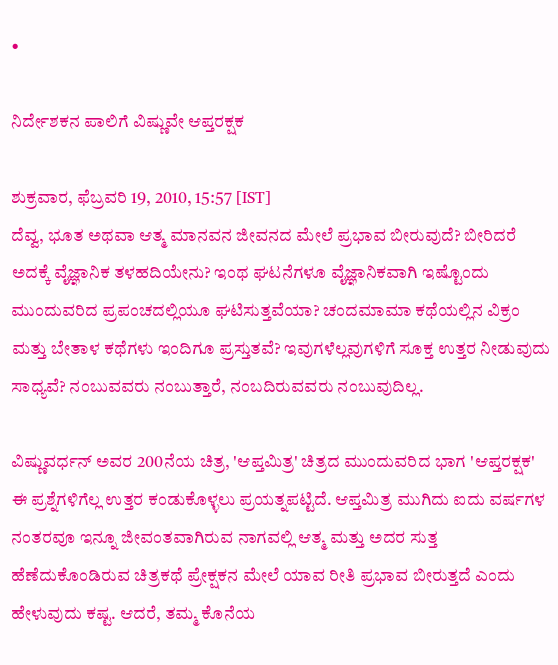•

ನಿರ್ದೇಶಕನ ಪಾಲಿಗೆ ವಿಷ್ಣುವೇ ಆಪ್ತರಕ್ಷಕ

ಶುಕ್ರವಾರ, ಫೆಬ್ರವರಿ 19, 2010, 15:57 [IST]
ದೆವ್ವ, ಭೂತ ಅಥವಾ ಆತ್ಮ ಮಾನವನ ಜೀವನದ ಮೇಲೆ ಪ್ರಭಾವ ಬೀರುವುದೆ? ಬೀರಿದರೆ ಅದಕ್ಕೆ ವೈಜ್ಞಾನಿಕ ತಳಹದಿಯೇನು? ಇಂಥ ಘಟನೆಗಳೂ ವೈಜ್ಞಾನಿಕವಾಗಿ ಇಷ್ಟೊಂದು ಮುಂದುವರಿದ ಪ್ರಪಂಚದಲ್ಲಿಯೂ ಘಟಿಸುತ್ತವೆಯಾ? ಚಂದಮಾಮಾ ಕಥೆಯಲ್ಲಿನ ವಿಕ್ರಂ ಮತ್ತು ಬೇತಾಳ ಕಥೆಗಳು ಇಂದಿಗೂ ಪ್ರಸ್ತುತವೆ? ಇವುಗಳೆಲ್ಲವುಗಳಿಗೆ ಸೂಕ್ತ ಉತ್ತರ ನೀಡುವುದು ಸಾಧ್ಯವೆ? ನಂಬುವವರು ನಂಬುತ್ತಾರೆ, ನಂಬದಿರುವವರು ನಂಬುವುದಿಲ್ಲ.

ವಿಷ್ಣುವರ್ಧನ್ ಅವರ 200ನೆಯ ಚಿತ್ರ, 'ಆಪ್ತಮಿತ್ರ' ಚಿತ್ರದ ಮುಂದುವರಿದ ಭಾಗ 'ಆಪ್ತರಕ್ಷಕ' ಈ ಪ್ರಶ್ನೆಗಳಿಗೆಲ್ಲ ಉತ್ತರ ಕಂಡುಕೊಳ್ಳಲು ಪ್ರಯತ್ನಪಟ್ಟಿದೆ. ಆಪ್ತಮಿತ್ರ ಮುಗಿದು ಐದು ವರ್ಷಗಳ ನಂತರವೂ ಇನ್ನೂ ಜೀವಂತವಾಗಿರುವ ನಾಗವಲ್ಲಿ ಆತ್ಮ ಮತ್ತು ಅದರ ಸುತ್ತ ಹೆಣೆದುಕೊಂಡಿರುವ ಚಿತ್ರಕಥೆ ಪ್ರೇಕ್ಷಕನ ಮೇಲೆ ಯಾವ ರೀತಿ ಪ್ರಭಾವ ಬೀರುತ್ತದೆ ಎಂದು ಹೇಳುವುದು ಕಷ್ಟ. ಆದರೆ, ತಮ್ಮ ಕೊನೆಯ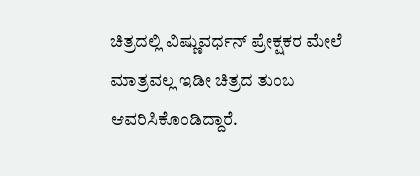ಚಿತ್ರದಲ್ಲಿ ವಿಷ್ಣುವರ್ಧನ್ ಪ್ರೇಕ್ಷಕರ ಮೇಲೆ ಮಾತ್ರವಲ್ಲ ಇಡೀ ಚಿತ್ರದ ತುಂಬ ಆವರಿಸಿಕೊಂಡಿದ್ದಾರೆ.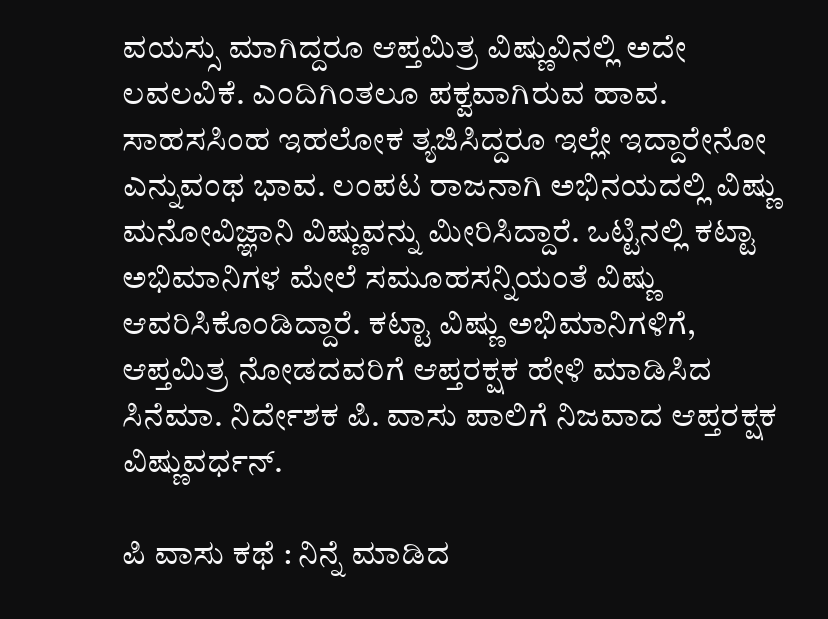ವಯಸ್ಸು ಮಾಗಿದ್ದರೂ ಆಪ್ತಮಿತ್ರ ವಿಷ್ಣುವಿನಲ್ಲಿ ಅದೇ ಲವಲವಿಕೆ. ಎಂದಿಗಿಂತಲೂ ಪಕ್ವವಾಗಿರುವ ಹಾವ. ಸಾಹಸಸಿಂಹ ಇಹಲೋಕ ತ್ಯಜಿಸಿದ್ದರೂ ಇಲ್ಲೇ ಇದ್ದಾರೇನೋ ಎನ್ನುವಂಥ ಭಾವ. ಲಂಪಟ ರಾಜನಾಗಿ ಅಭಿನಯದಲ್ಲಿ ವಿಷ್ಣು ಮನೋವಿಜ್ಞಾನಿ ವಿಷ್ಣುವನ್ನು ಮೀರಿಸಿದ್ದಾರೆ. ಒಟ್ಟಿನಲ್ಲಿ ಕಟ್ಟಾ ಅಭಿಮಾನಿಗಳ ಮೇಲೆ ಸಮೂಹಸನ್ನಿಯಂತೆ ವಿಷ್ಣು ಆವರಿಸಿಕೊಂಡಿದ್ದಾರೆ. ಕಟ್ಟಾ ವಿಷ್ಣು ಅಭಿಮಾನಿಗಳಿಗೆ, ಆಪ್ತಮಿತ್ರ ನೋಡದವರಿಗೆ ಆಪ್ತರಕ್ಷಕ ಹೇಳಿ ಮಾಡಿಸಿದ ಸಿನೆಮಾ. ನಿರ್ದೇಶಕ ಪಿ. ವಾಸು ಪಾಲಿಗೆ ನಿಜವಾದ ಆಪ್ತರಕ್ಷಕ ವಿಷ್ಣುವರ್ಧನ್.

ಪಿ ವಾಸು ಕಥೆ : ನಿನ್ನೆ ಮಾಡಿದ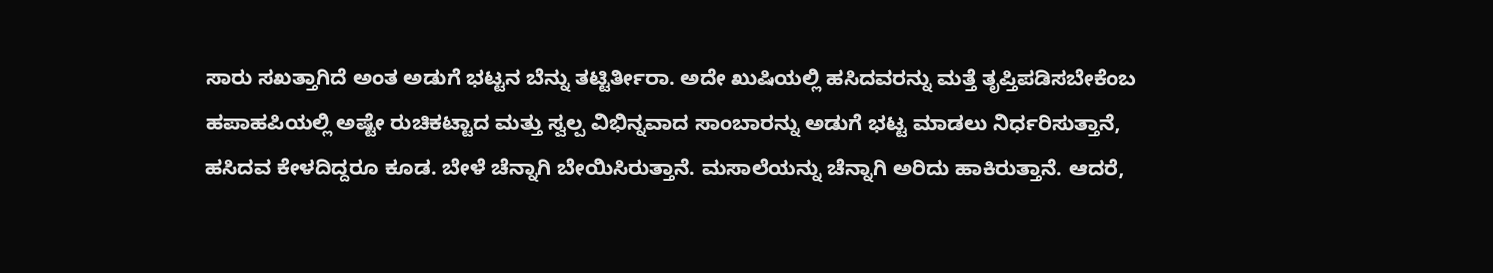ಸಾರು ಸಖತ್ತಾಗಿದೆ ಅಂತ ಅಡುಗೆ ಭಟ್ಟನ ಬೆನ್ನು ತಟ್ಟಿರ್ತೀರಾ. ಅದೇ ಖುಷಿಯಲ್ಲಿ ಹಸಿದವರನ್ನು ಮತ್ತೆ ತೃಪ್ತಿಪಡಿಸಬೇಕೆಂಬ ಹಪಾಹಪಿಯಲ್ಲಿ ಅಷ್ಟೇ ರುಚಿಕಟ್ಟಾದ ಮತ್ತು ಸ್ವಲ್ಪ ವಿಭಿನ್ನವಾದ ಸಾಂಬಾರನ್ನು ಅಡುಗೆ ಭಟ್ಟ ಮಾಡಲು ನಿರ್ಧರಿಸುತ್ತಾನೆ, ಹಸಿದವ ಕೇಳದಿದ್ದರೂ ಕೂಡ. ಬೇಳೆ ಚೆನ್ನಾಗಿ ಬೇಯಿಸಿರುತ್ತಾನೆ. ಮಸಾಲೆಯನ್ನು ಚೆನ್ನಾಗಿ ಅರಿದು ಹಾಕಿರುತ್ತಾನೆ. ಆದರೆ,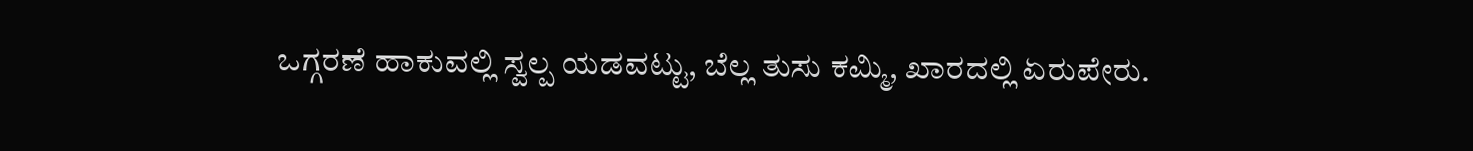ಒಗ್ಗರಣೆ ಹಾಕುವಲ್ಲಿ ಸ್ವಲ್ಪ ಯಡವಟ್ಟು, ಬೆಲ್ಲ ತುಸು ಕಮ್ಮಿ, ಖಾರದಲ್ಲಿ ಏರುಪೇರು.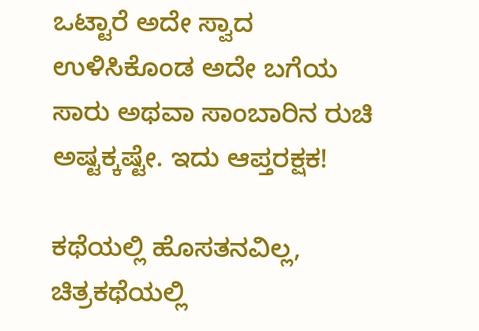ಒಟ್ಟಾರೆ ಅದೇ ಸ್ವಾದ ಉಳಿಸಿಕೊಂಡ ಅದೇ ಬಗೆಯ ಸಾರು ಅಥವಾ ಸಾಂಬಾರಿನ ರುಚಿ ಅಷ್ಟಕ್ಕಷ್ಟೇ. ಇದು ಆಪ್ತರಕ್ಷಕ!

ಕಥೆಯಲ್ಲಿ ಹೊಸತನವಿಲ್ಲ, ಚಿತ್ರಕಥೆಯಲ್ಲಿ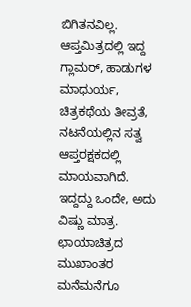ಬಿಗಿತನವಿಲ್ಲ. ಆಪ್ತಮಿತ್ರದಲ್ಲಿ ಇದ್ದ ಗ್ಲಾಮರ್, ಹಾಡುಗಳ ಮಾಧುರ್ಯ, ಚಿತ್ರಕಥೆಯ ತೀವ್ರತೆ, ನಟನೆಯಲ್ಲಿನ ಸತ್ವ ಆಪ್ತರಕ್ಷಕದಲ್ಲಿ ಮಾಯವಾಗಿದೆ. ಇದ್ದದ್ದು ಒಂದೇ, ಅದು ವಿಷ್ಣು ಮಾತ್ರ. ಛಾಯಾಚಿತ್ರದ ಮುಖಾಂತರ ಮನೆಮನೆಗೂ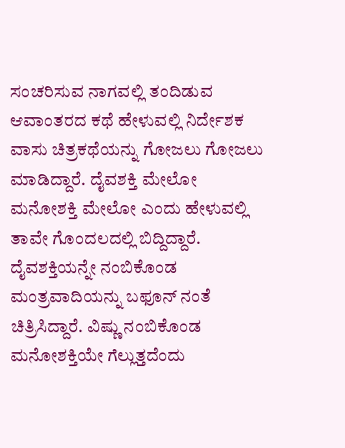ಸಂಚರಿಸುವ ನಾಗವಲ್ಲಿ ತಂದಿಡುವ ಆವಾಂತರದ ಕಥೆ ಹೇಳುವಲ್ಲಿ ನಿರ್ದೇಶಕ ವಾಸು ಚಿತ್ರಕಥೆಯನ್ನು ಗೋಜಲು ಗೋಜಲು ಮಾಡಿದ್ದಾರೆ. ದೈವಶಕ್ತಿ ಮೇಲೋ ಮನೋಶಕ್ತಿ ಮೇಲೋ ಎಂದು ಹೇಳುವಲ್ಲಿ ತಾವೇ ಗೊಂದಲದಲ್ಲಿ ಬಿದ್ದಿದ್ದಾರೆ. ದೈವಶಕ್ತಿಯನ್ನೇ ನಂಬಿಕೊಂಡ ಮಂತ್ರವಾದಿಯನ್ನು ಬಫೂನ್ ನಂತೆ ಚಿತ್ರಿಸಿದ್ದಾರೆ. ವಿಷ್ಣು ನಂಬಿಕೊಂಡ ಮನೋಶಕ್ತಿಯೇ ಗೆಲ್ಲುತ್ತದೆಂದು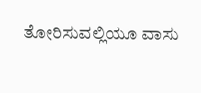ತೋರಿಸುವಲ್ಲಿಯೂ ವಾಸು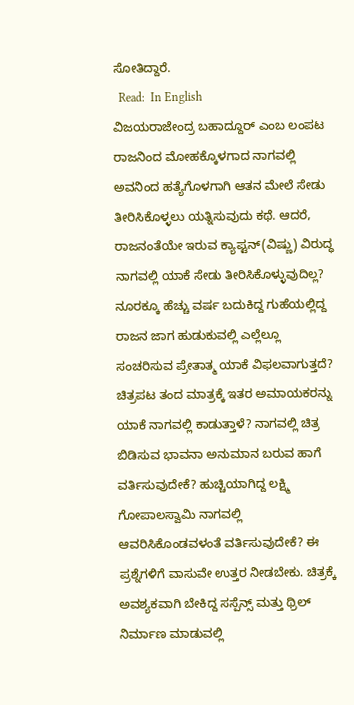ಸೋತಿದ್ದಾರೆ.
  Read:  In English
ವಿಜಯರಾಜೇಂದ್ರ ಬಹಾದ್ದೂರ್ ಎಂಬ ಲಂಪಟ ರಾಜನಿಂದ ಮೋಹಕ್ಕೊಳಗಾದ ನಾಗವಲ್ಲಿ ಅವನಿಂದ ಹತ್ಯೆಗೊಳಗಾಗಿ ಆತನ ಮೇಲೆ ಸೇಡು ತೀರಿಸಿಕೊಳ್ಳಲು ಯತ್ನಿಸುವುದು ಕಥೆ. ಆದರೆ, ರಾಜನಂತೆಯೇ ಇರುವ ಕ್ಯಾಪ್ಟನ್(ವಿಷ್ಣು) ವಿರುದ್ಧ ನಾಗವಲ್ಲಿ ಯಾಕೆ ಸೇಡು ತೀರಿಸಿಕೊಳ್ಳುವುದಿಲ್ಲ? ನೂರಕ್ಕೂ ಹೆಚ್ಚು ವರ್ಷ ಬದುಕಿದ್ದ ಗುಹೆಯಲ್ಲಿದ್ದ ರಾಜನ ಜಾಗ ಹುಡುಕುವಲ್ಲಿ ಎಲ್ಲೆಲ್ಲೂ ಸಂಚರಿಸುವ ಪ್ರೇತಾತ್ಮ ಯಾಕೆ ವಿಫಲವಾಗುತ್ತದೆ? ಚಿತ್ರಪಟ ತಂದ ಮಾತ್ರಕ್ಕೆ ಇತರ ಅಮಾಯಕರನ್ನು ಯಾಕೆ ನಾಗವಲ್ಲಿ ಕಾಡುತ್ತಾಳೆ? ನಾಗವಲ್ಲಿ ಚಿತ್ರ ಬಿಡಿಸುವ ಭಾವನಾ ಅನುಮಾನ ಬರುವ ಹಾಗೆ ವರ್ತಿಸುವುದೇಕೆ? ಹುಚ್ಚಿಯಾಗಿದ್ದ ಲಕ್ಷ್ಮಿ ಗೋಪಾಲಸ್ವಾಮಿ ನಾಗವಲ್ಲಿ ಆವರಿಸಿಕೊಂಡವಳಂತೆ ವರ್ತಿಸುವುದೇಕೆ? ಈ ಪ್ರಶ್ನೆಗಳಿಗೆ ವಾಸುವೇ ಉತ್ತರ ನೀಡಬೇಕು. ಚಿತ್ರಕ್ಕೆ ಅವಶ್ಯಕವಾಗಿ ಬೇಕಿದ್ದ ಸಸ್ಪೆನ್ಸ್ ಮತ್ತು ಥ್ರಿಲ್ ನಿರ್ಮಾಣ ಮಾಡುವಲ್ಲಿ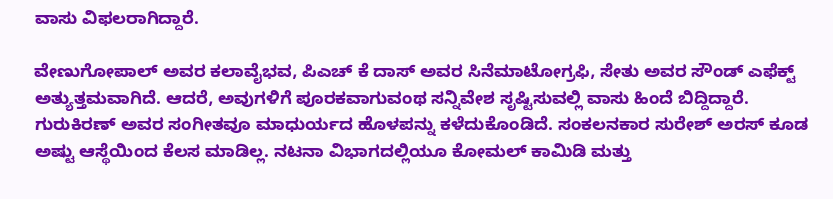ವಾಸು ವಿಫಲರಾಗಿದ್ದಾರೆ.

ವೇಣುಗೋಪಾಲ್ ಅವರ ಕಲಾವೈಭವ, ಪಿಎಚ್ ಕೆ ದಾಸ್ ಅವರ ಸಿನೆಮಾಟೋಗ್ರಫಿ, ಸೇತು ಅವರ ಸೌಂಡ್ ಎಫೆಕ್ಟ್ ಅತ್ಯುತ್ತಮವಾಗಿದೆ. ಆದರೆ, ಅವುಗಳಿಗೆ ಪೂರಕವಾಗುವಂಥ ಸನ್ನಿವೇಶ ಸೃಷ್ಟಿಸುವಲ್ಲಿ ವಾಸು ಹಿಂದೆ ಬಿದ್ದಿದ್ದಾರೆ. ಗುರುಕಿರಣ್ ಅವರ ಸಂಗೀತವೂ ಮಾಧುರ್ಯದ ಹೊಳಪನ್ನು ಕಳೆದುಕೊಂಡಿದೆ. ಸಂಕಲನಕಾರ ಸುರೇಶ್ ಅರಸ್ ಕೂಡ ಅಷ್ಟು ಆಸ್ಥೆಯಿಂದ ಕೆಲಸ ಮಾಡಿಲ್ಲ. ನಟನಾ ವಿಭಾಗದಲ್ಲಿಯೂ ಕೋಮಲ್ ಕಾಮಿಡಿ ಮತ್ತು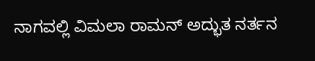ನಾಗವಲ್ಲಿ ವಿಮಲಾ ರಾಮನ್ ಅದ್ಭುತ ನರ್ತನ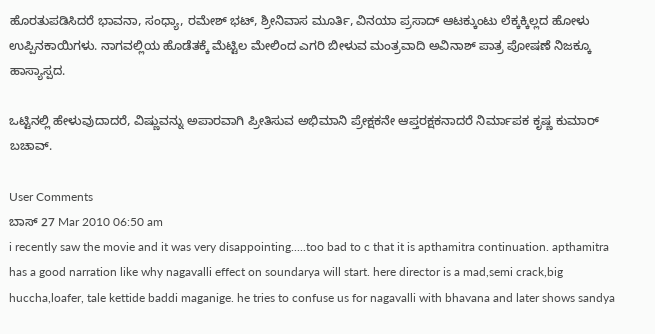ಹೊರತುಪಡಿಸಿದರೆ ಭಾವನಾ, ಸಂಧ್ಯಾ, ರಮೇಶ್ ಭಟ್, ಶ್ರೀನಿವಾಸ ಮೂರ್ತಿ, ವಿನಯಾ ಪ್ರಸಾದ್ ಆಟಕ್ಕುಂಟು ಲೆಕ್ಕಕ್ಕಿಲ್ಲದ ಹೋಳು ಉಪ್ಪಿನಕಾಯಿಗಳು. ನಾಗವಲ್ಲಿಯ ಹೊಡೆತಕ್ಕೆ ಮೆಟ್ಟಿಲ ಮೇಲಿಂದ ಎಗರಿ ಬೀಳುವ ಮಂತ್ರವಾದಿ ಅವಿನಾಶ್ ಪಾತ್ರ ಪೋಷಣೆ ನಿಜಕ್ಕೂ ಹಾಸ್ಯಾಸ್ಪದ.

ಒಟ್ಟಿನಲ್ಲಿ ಹೇಳುವುದಾದರೆ, ವಿಷ್ಣುವನ್ನು ಅಪಾರವಾಗಿ ಪ್ರೀತಿಸುವ ಅಭಿಮಾನಿ ಪ್ರೇಕ್ಷಕನೇ ಆಪ್ತರಕ್ಷಕನಾದರೆ ನಿರ್ಮಾಪಕ ಕೃಷ್ಣ ಕುಮಾರ್ ಬಚಾವ್.

User Comments
ಬಾಸ್ 27 Mar 2010 06:50 am
i recently saw the movie and it was very disappointing.....too bad to c that it is apthamitra continuation. apthamitra has a good narration like why nagavalli effect on soundarya will start. here director is a mad,semi crack,big huccha,loafer, tale kettide baddi maganige. he tries to confuse us for nagavalli with bhavana and later shows sandya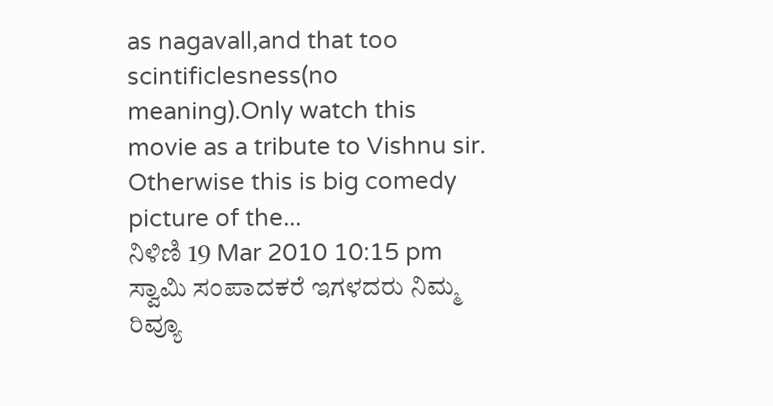as nagavall,and that too scintificlesness(no meaning).Only watch this movie as a tribute to Vishnu sir. Otherwise this is big comedy picture of the...
ನಿಳಿಣಿ 19 Mar 2010 10:15 pm
ಸ್ವಾಮಿ ಸಂಪಾದಕರೆ ಇಗಳದರು ನಿಮ್ಮ ರಿವ್ಯೂ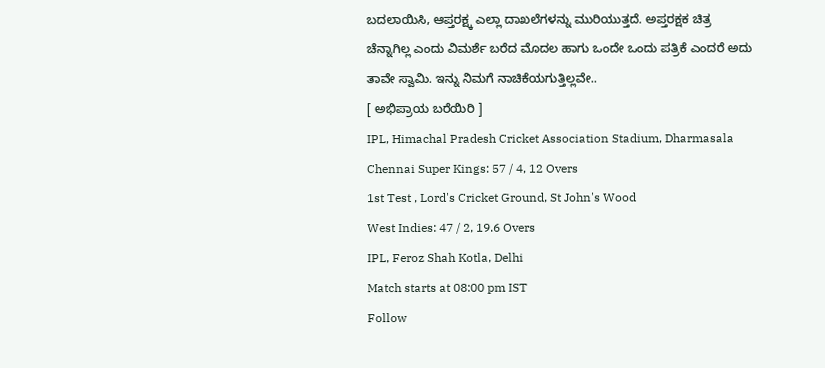ಬದಲಾಯಿಸಿ, ಆಪ್ತರಕ್ಷ್ಕ ಎಲ್ಲಾ ದಾಖಲೆಗಳನ್ನು ಮುರಿಯುತ್ತದೆ. ಅಪ್ತರಕ್ಷಕ ಚಿತ್ರ ಚೆನ್ನಾಗಿಲ್ಲ ಎಂದು ವಿಮರ್ಶೆ ಬರೆದ ಮೊದಲ ಹಾಗು ಒಂದೇ ಒಂದು ಪತ್ರಿಕೆ ಎಂದರೆ ಅದು ತಾವೇ ಸ್ವಾಮಿ. ಇನ್ನು ನಿಮಗೆ ನಾಚಿಕೆಯಗುತ್ತಿಲ್ಲವೇ..
[ ಅಭಿಪ್ರಾಯ ಬರೆಯಿರಿ ]
IPL, Himachal Pradesh Cricket Association Stadium, Dharmasala
Chennai Super Kings: 57 / 4, 12 Overs
1st Test , Lord's Cricket Ground, St John's Wood
West Indies: 47 / 2, 19.6 Overs
IPL, Feroz Shah Kotla, Delhi
Match starts at 08:00 pm IST
Follow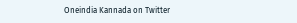Oneindia Kannada on Twitter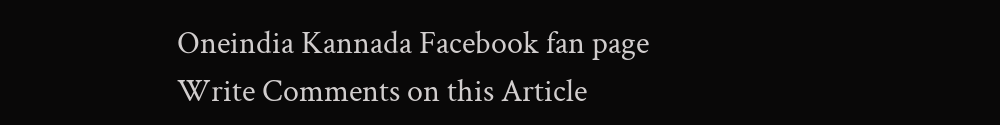Oneindia Kannada Facebook fan page
Write Comments on this Article